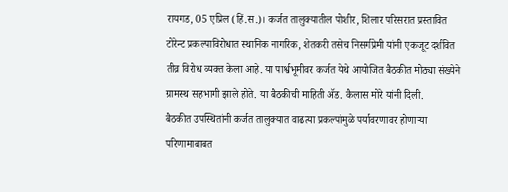रायगड, 05 एप्रिल (हिं.स.)। कर्जत तालुक्यातील पोशीर, शिलार परिसरात प्रस्तावित टोरेन्ट प्रकल्पाविरोधात स्थानिक नागरिक, शेतकरी तसेच निसर्गप्रेमी यांनी एकजूट दर्शवित तीव्र विरोध व्यक्त केला आहे. या पार्श्वभूमीवर कर्जत येथे आयोजित बैठकीत मोठ्या संख्येने ग्रामस्थ सहभागी झाले होते. या बैठकीची माहिती ॲड. कैलास मोरे यांनी दिली.
बैठकीत उपस्थितांनी कर्जत तालुक्यात वाढत्या प्रकल्पांमुळे पर्यावरणावर होणाऱ्या परिणामाबाबत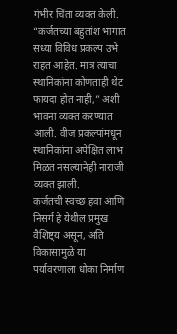गंभीर चिंता व्यक्त केली. “कर्जतच्या बहुतांश भागात सध्या विविध प्रकल्प उभे राहत आहेत. मात्र त्याचा स्थानिकांना कोणताही थेट फायदा होत नाही,” अशी भावना व्यक्त करण्यात आली. वीज प्रकल्पांमधून स्थानिकांना अपेक्षित लाभ मिळत नसल्यानेही नाराजी व्यक्त झाली.
कर्जतची स्वच्छ हवा आणि निसर्ग हे येथील प्रमुख वैशिष्ट्य असून, अति विकासामुळे या पर्यावरणाला धोका निर्माण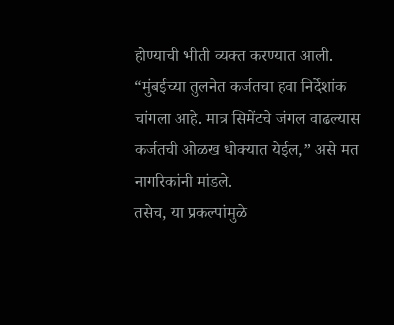होण्याची भीती व्यक्त करण्यात आली. “मुंबईच्या तुलनेत कर्जतचा हवा निर्देशांक चांगला आहे. मात्र सिमेंटचे जंगल वाढल्यास कर्जतची ओळख धोक्यात येईल,” असे मत नागरिकांनी मांडले.
तसेच, या प्रकल्पांमुळे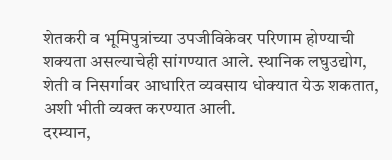शेतकरी व भूमिपुत्रांच्या उपजीविकेवर परिणाम होण्याची शक्यता असल्याचेही सांगण्यात आले. स्थानिक लघुउद्योग, शेती व निसर्गावर आधारित व्यवसाय धोक्यात येऊ शकतात, अशी भीती व्यक्त करण्यात आली.
दरम्यान,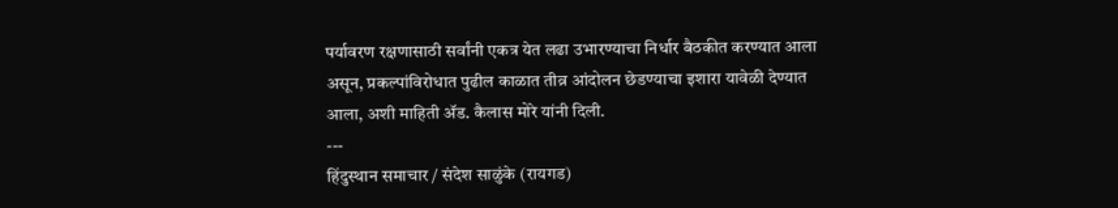पर्यावरण रक्षणासाठी सर्वांनी एकत्र येत लढा उभारण्याचा निर्धार बैठकीत करण्यात आला असून, प्रकल्पांविरोधात पुढील काळात तीव्र आंदोलन छेडण्याचा इशारा यावेळी देण्यात आला, अशी माहिती ॲड. कैलास मोरे यांनी दिली.
---
हिंदुस्थान समाचार / संदेश साळुंके (रायगड)